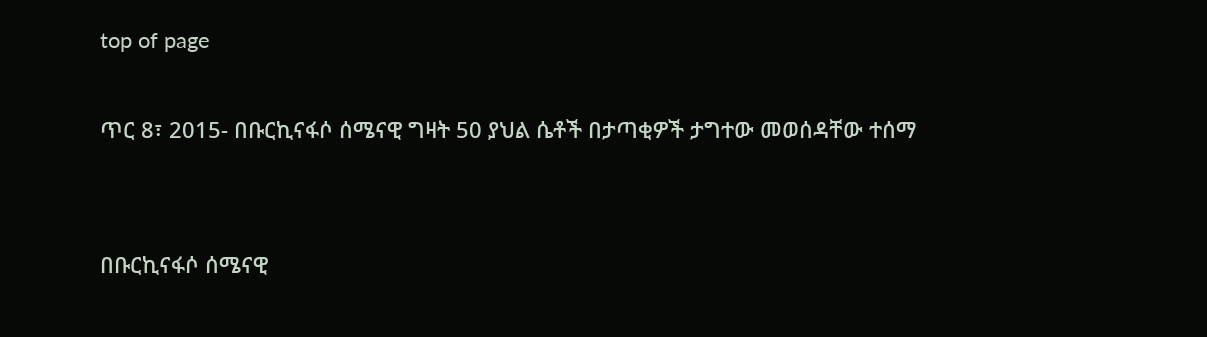top of page

ጥር 8፣ 2015- በቡርኪናፋሶ ሰሜናዊ ግዛት 50 ያህል ሴቶች በታጣቂዎች ታግተው መወሰዳቸው ተሰማ


በቡርኪናፋሶ ሰሜናዊ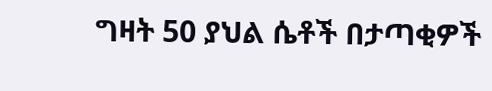ግዛት 50 ያህል ሴቶች በታጣቂዎች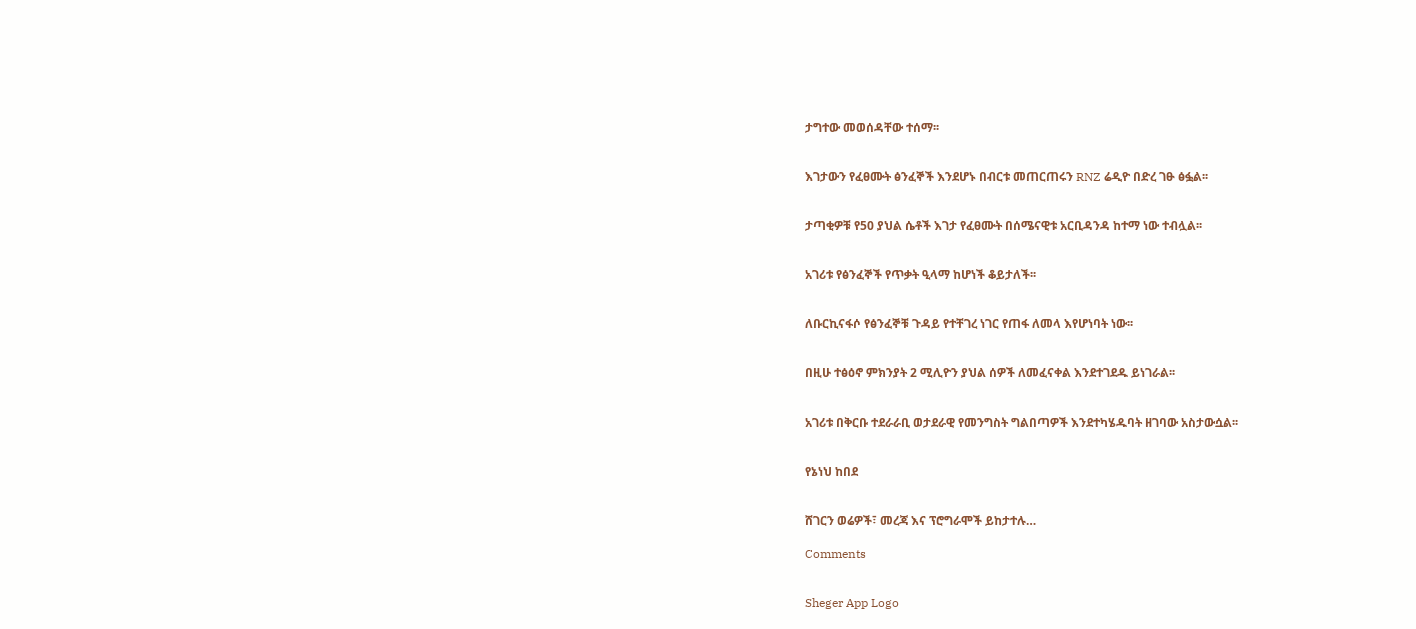ታግተው መወሰዳቸው ተሰማ፡፡


እገታውን የፈፀሙት ፅንፈኞች እንደሆኑ በብርቱ መጠርጠሩን RNZ ሬዲዮ በድረ ገፁ ፅፏል፡፡


ታጣቂዎቹ የ50 ያህል ሴቶች እገታ የፈፀሙት በሰሜናዊቱ አርቢዳንዳ ከተማ ነው ተብሏል፡፡


አገሪቱ የፅንፈኞች የጥቃት ዒላማ ከሆነች ቆይታለች፡፡


ለቡርኪናፋሶ የፅንፈኞቹ ጉዳይ የተቸገረ ነገር የጠፋ ለመላ እየሆነባት ነው፡፡


በዚሁ ተፅዕኖ ምክንያት 2 ሚሊዮን ያህል ሰዎች ለመፈናቀል እንደተገደዱ ይነገራል፡፡


አገሪቱ በቅርቡ ተደራራቢ ወታደራዊ የመንግስት ግልበጣዎች እንደተካሄዱባት ዘገባው አስታውሷል፡፡


የኔነህ ከበደ


ሸገርን ወሬዎች፣ መረጃ እና ፕሮግራሞች ይከታተሉ…

Comments


Sheger App Logo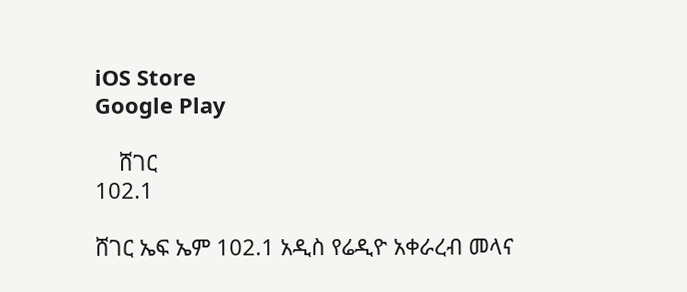iOS Store
Google Play

    ሸገር
102.1

ሸገር ኤፍ ኤም 102.1 አዲስ የሬዲዮ አቀራረብ መላና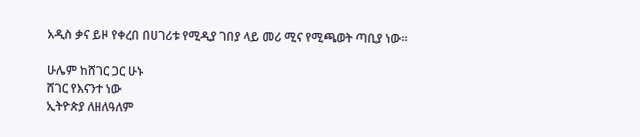አዲስ ቃና ይዞ የቀረበ በሀገሪቱ የሚዲያ ገበያ ላይ መሪ ሚና የሚጫወት ጣቢያ ነው፡፡

ሁሌም ከሸገር ጋር ሁኑ
ሸገር የእናንተ ነው
ኢትዮጵያ ለዘለዓለም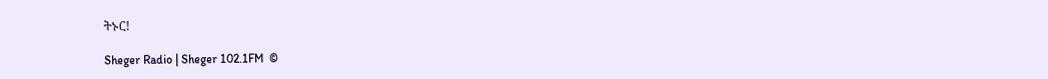ትኑር!

Sheger Radio | Sheger 102.1FM  ©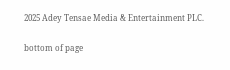2025 Adey Tensae Media & Entertainment PLC.

bottom of page